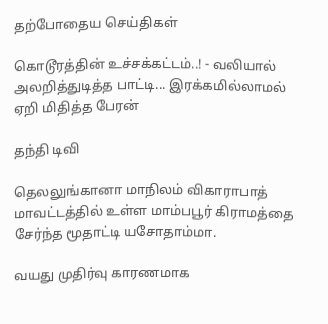தற்போதைய செய்திகள்

கொடூரத்தின் உச்சக்கட்டம்..! - வலியால் அலறித்துடித்த பாட்டி... இரக்கமில்லாமல் ஏறி மிதித்த பேரன்

தந்தி டிவி

தெலலுங்கானா மாநிலம் விகாராபாத் மாவட்டத்தில் உள்ள மாம்பபூர் கிராமத்தை சேர்ந்த மூதாட்டி யசோதாம்மா.

வயது முதிர்வு காரணமாக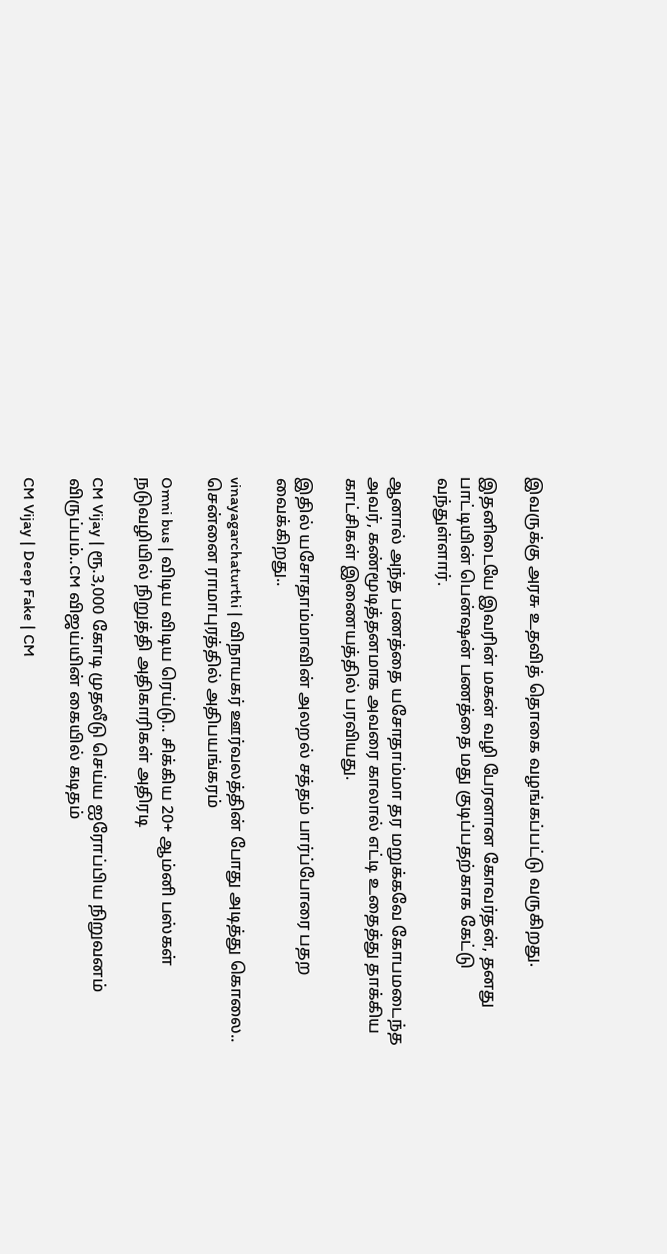இவருக்கு அரசு உதவித் தொகை வழங்கப்பட்டு வருகிறது.

இதனிடையே இவரின் மகன் வழி பேரனான கோவர்தன், தனது பாட்டியின் பென்ஷன் பணத்தை மது குடிப்பதற்காக கேட்டு வந்துள்ளார்.

ஆனால் அந்த பணத்தை யசோதாம்மா தர மறுக்கவே கோபமடைந்த அவர், கண்மூடித்தனமாக அவரை காலால் எட்டி உதைத்து தாக்கிய காட்சிகள் இணையத்தில் பரவியது.

இதில் யசோதாம்மாவின் அலறல் சத்தம் பார்ப்போரை பதற வைக்கிறது..

vinayagarchaturthi | விநாயகர் ஊர்வலத்தின் போது அடித்து கொலை.. சென்னை ராமாபுரத்தில் அதிபயங்கரம்

Omni bus | விடிய விடிய ரெய்டு.. சிக்கிய 20+ ஆம்னி பஸ்கள் நடுவழியில் நிறுத்தி அதிகாரிகள் அதிரடி

CM Vijay | ரூ.3,000 கோடி முதலீடு செய்ய ஐரோப்பிய நிறுவனம் விருப்பம்..CM விஜய்யின் கையில் கடிதம்

CM Vijay | Deep Fake | CM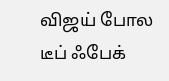விஜய் போல டீப் ஃபேக்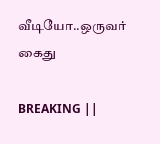வீடியோ..ஒருவர் கைது

BREAKING ||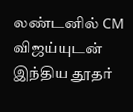லண்டனில் CM விஜய்யுடன் இந்திய தூதர்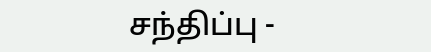சந்திப்பு -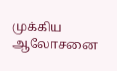முக்கிய ஆலோசனை